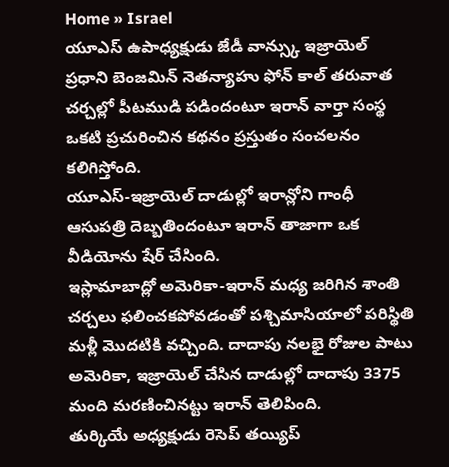Home » Israel
యూఎస్ ఉపాధ్యక్షుడు జేడీ వాన్స్కు ఇజ్రాయెల్ ప్రధాని బెంజమిన్ నెతన్యాహు ఫోన్ కాల్ తరువాత చర్చల్లో పీటముడి పడిందంటూ ఇరాన్ వార్తా సంస్థ ఒకటి ప్రచురించిన కథనం ప్రస్తుతం సంచలనం కలిగిస్తోంది.
యూఎస్-ఇజ్రాయెల్ దాడుల్లో ఇరాన్లోని గాంధీ ఆసుపత్రి దెబ్బతిందంటూ ఇరాన్ తాజాగా ఒక వీడియోను షేర్ చేసింది.
ఇస్లామాబాద్లో అమెరికా-ఇరాన్ మధ్య జరిగిన శాంతి చర్చలు ఫలించకపోవడంతో పశ్చిమాసియాలో పరిస్థితి మళ్లీ మొదటికి వచ్చింది. దాదాపు నలభై రోజుల పాటు అమెరికా, ఇజ్రాయెల్ చేసిన దాడుల్లో దాదాపు 3375 మంది మరణించినట్టు ఇరాన్ తెలిపింది.
తుర్కియే అధ్యక్షుడు రెసెప్ తయ్యిప్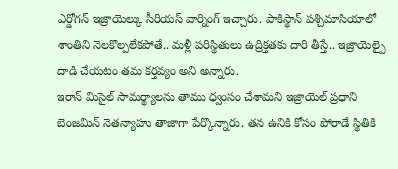ఎర్డోగన్ ఇజ్రాయెల్కు సీరియస్ వార్నింగ్ ఇచ్చారు. పాకిస్థాన్ పశ్చిమాసియాలో శాంతిని నెలకొల్పలేకపోతే.. మళ్లీ పరిస్థితులు ఉద్రిక్తతకు దారి తీస్తే.. ఇజ్రాయెల్పై దాడి చేయటం తమ కర్తవ్యం అని అన్నారు.
ఇరాన్ మిసైల్ సామర్థ్యాలను తాము ధ్వంసం చేశామని ఇజ్రాయెల్ ప్రధాని బెంజమిన్ నెతన్యాహు తాజాగా పేర్కొన్నారు. తన ఉనికి కోసం పోరాడే స్థితికి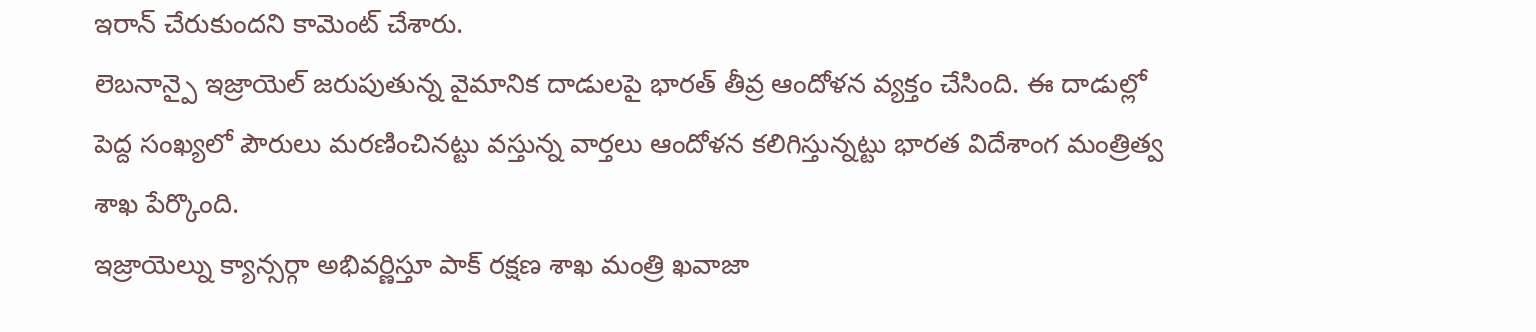ఇరాన్ చేరుకుందని కామెంట్ చేశారు.
లెబనాన్పై ఇజ్రాయెల్ జరుపుతున్న వైమానిక దాడులపై భారత్ తీవ్ర ఆందోళన వ్యక్తం చేసింది. ఈ దాడుల్లో పెద్ద సంఖ్యలో పౌరులు మరణించినట్టు వస్తున్న వార్తలు ఆందోళన కలిగిస్తున్నట్టు భారత విదేశాంగ మంత్రిత్వ శాఖ పేర్కొంది.
ఇజ్రాయెల్ను క్యాన్సర్గా అభివర్ణిస్తూ పాక్ రక్షణ శాఖ మంత్రి ఖవాజా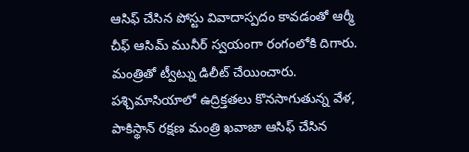ఆసిఫ్ చేసిన పోస్టు వివాదాస్పదం కావడంతో ఆర్మీ చీఫ్ ఆసిమ్ మునీర్ స్వయంగా రంగంలోకి దిగారు. మంత్రితో ట్వీట్ను డిలీట్ చేయించారు.
పశ్చిమాసియాలో ఉద్రిక్తతలు కొనసాగుతున్న వేళ, పాకిస్థాన్ రక్షణ మంత్రి ఖవాజా ఆసిఫ్ చేసిన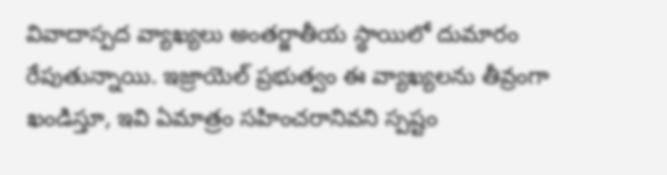వివాదాస్పద వ్యాఖ్యలు అంతర్జాతీయ స్థాయిలో దుమారం రేపుతున్నాయి. ఇజ్రాయెల్ ప్రభుత్వం ఈ వ్యాఖ్యలను తీవ్రంగా ఖండిస్తూ, ఇవి ఏమాత్రం సహించరానివని స్పష్టం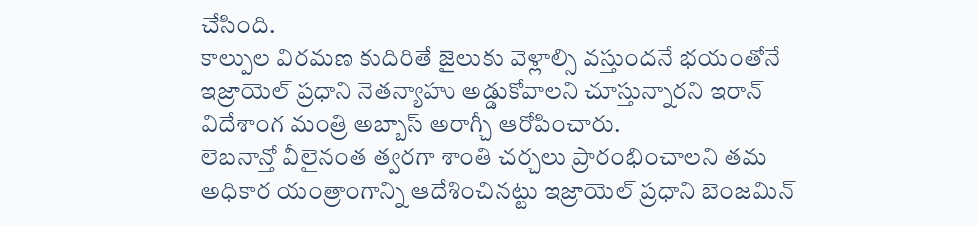చేసింది.
కాల్పుల విరమణ కుదిరితే జైలుకు వెళ్లాల్సి వస్తుందనే భయంతోనే ఇజ్రాయెల్ ప్రధాని నెతన్యాహు అడ్డుకోవాలని చూస్తున్నారని ఇరాన్ విదేశాంగ మంత్రి అబ్బాస్ అరాగ్చీ ఆరోపించారు.
లెబనాన్తో వీలైనంత త్వరగా శాంతి చర్చలు ప్రారంభించాలని తమ అధికార యంత్రాంగాన్ని ఆదేశించినట్టు ఇజ్రాయెల్ ప్రధాని బెంజమిన్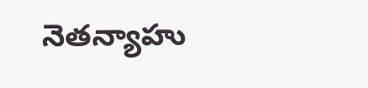నెతన్యాహు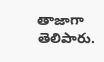తాజాగా తెలిపారు.